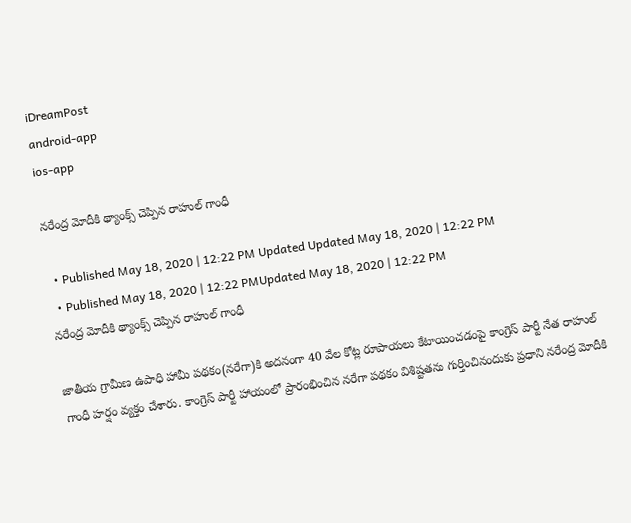iDreamPost
android-app
ios-app

నరేంద్ర మోదీకి థ్యాంక్స్‌ చెప్పిన రాహుల్‌ గాంధీ

  • Published May 18, 2020 | 12:22 PM Updated Updated May 18, 2020 | 12:22 PM
  • Published May 18, 2020 | 12:22 PMUpdated May 18, 2020 | 12:22 PM
నరేంద్ర మోదీకి థ్యాంక్స్‌ చెప్పిన రాహుల్‌ గాంధీ

జాతీయ గ్రామీణ ఉపాధి హామీ పథకం(నరేగా)కి అదనంగా 40 వేల కోట్ల రూపాయలు కేటాయించడంపై కాంగ్రెస్‌ పార్టీ నేత రాహుల్‌ గాంధీ హర్షం వ్యక్తం చేశారు. కాంగ్రెస్‌ పార్టీ హాయంలో ప్రారంభించిన నరేగా పథకం విశిష్టతను గుర్తించినందుకు ప్రధాని నరేంద్ర మోదీకి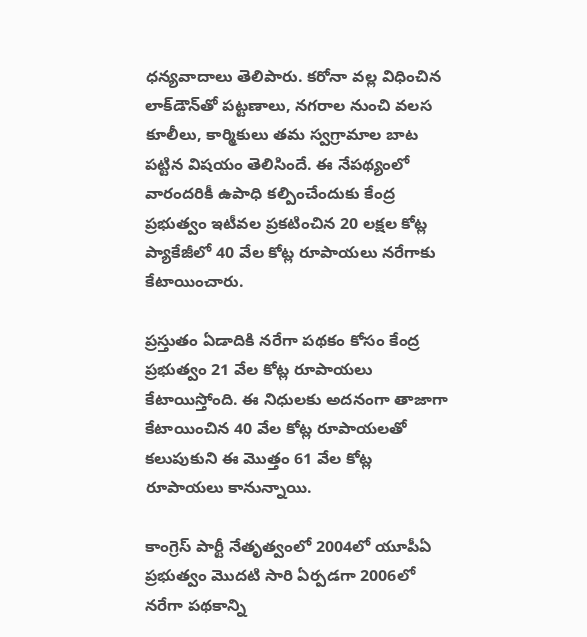ధన్యవాదాలు తెలిపారు. కరోనా వల్ల విధించిన లాక్‌డౌన్‌తో పట్టణాలు, నగరాల నుంచి వలస కూలీలు, కార్మికులు తమ స్వగ్రామాల బాట పట్టిన విషయం తెలిసిందే. ఈ నేపథ్యంలో వారందరికీ ఉపాధి కల్పించేందుకు కేంద్ర ప్రభుత్వం ఇటీవల ప్రకటించిన 20 లక్షల కోట్ల ప్యాకేజీలో 40 వేల కోట్ల రూపాయలు నరేగాకు కేటాయించారు.

ప్రస్తుతం ఏడాదికి నరేగా పథకం కోసం కేంద్ర ప్రభుత్వం 21 వేల కోట్ల రూపాయలు కేటాయిస్తోంది. ఈ నిధులకు అదనంగా తాజాగా కేటాయించిన 40 వేల కోట్ల రూపాయలతో కలుపుకుని ఈ మొత్తం 61 వేల కోట్ల రూపాయలు కానున్నాయి.

కాంగ్రెస్‌ పార్టీ నేతృత్వంలో 2004లో యూపీఏ ప్రభుత్వం మొదటి సారి ఏర్పడగా 2006లో నరేగా పథకాన్ని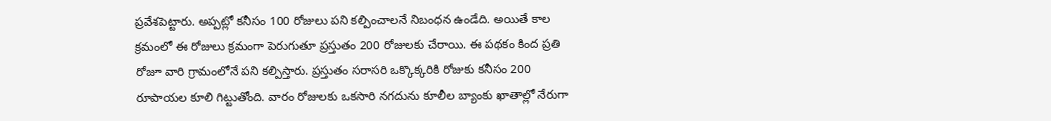ప్రవేశపెట్టారు. అప్పట్లో కనీసం 100 రోజులు పని కల్పించాలనే నిబంధన ఉండేది. అయితే కాల క్రమంలో ఈ రోజులు క్రమంగా పెరుగుతూ ప్రస్తుతం 200 రోజులకు చేరాయి. ఈ పథకం కింద ప్రతి రోజూ వారి గ్రామంలోనే పని కల్పిస్తారు. ప్రస్తుతం సరాసరి ఒక్కొక్కరికి రోజుకు కనీసం 200 రూపాయల కూలి గిట్టుతోంది. వారం రోజులకు ఒకసారి నగదును కూలీల బ్యాంకు ఖాతాల్లో నేరుగా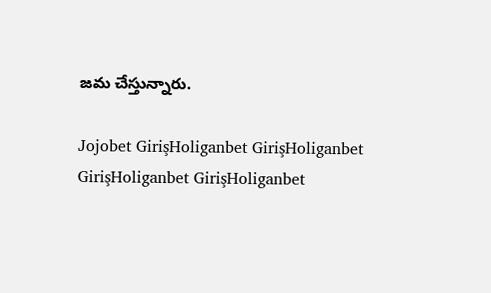జమ చేస్తున్నారు.

Jojobet GirişHoliganbet GirişHoliganbet GirişHoliganbet GirişHoliganbet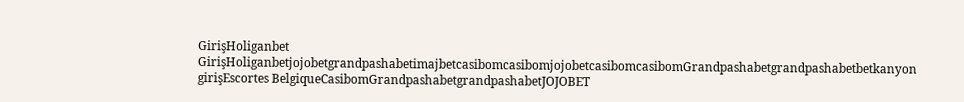GirişHoliganbet GirişHoliganbetjojobetgrandpashabetimajbetcasibomcasibomjojobetcasibomcasibomGrandpashabetgrandpashabetbetkanyon girişEscortes BelgiqueCasibomGrandpashabetgrandpashabetJOJOBET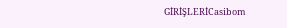GİRİŞLERİCasibom